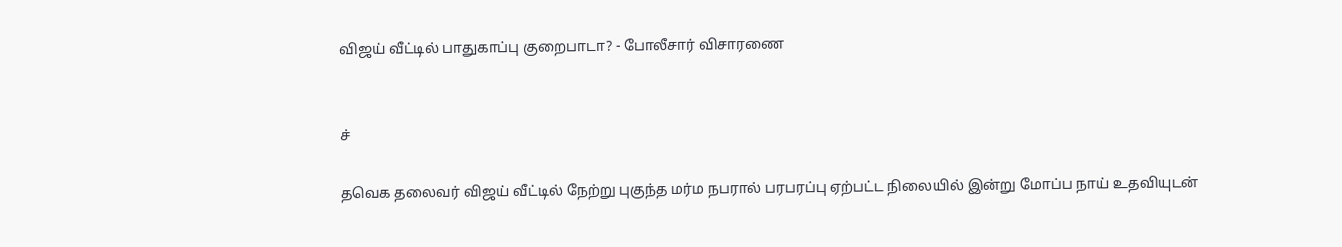விஜய் வீட்டில் பாதுகாப்பு குறைபாடா? - போலீசார் விசாரணை


ச்

தவெக தலைவர் விஜய் வீட்டில் நேற்று புகுந்த மர்ம நபரால் பரபரப்பு ஏற்பட்ட நிலையில் இன்று மோப்ப நாய் உதவியுடன்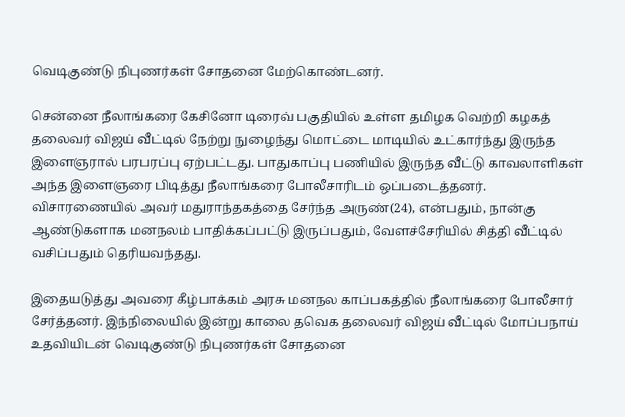வெடிகுண்டு நிபுணர்கள் சோதனை மேற்கொண்டனர்.

சென்னை நீலாங்கரை கேசினோ டிரைவ் பகுதியில் உள்ள தமிழக வெற்றி கழகத் தலைவர் விஜய் வீட்டில் நேற்று நுழைந்து மொட்டை மாடியில் உட்கார்ந்து இருந்த இளைஞரால் பரபரப்பு ஏற்பட்டது. பாதுகாப்பு பணியில் இருந்த வீட்டு காவலாளிகள் அந்த இளைஞரை பிடித்து நீலாங்கரை போலீசாரிடம் ஒப்படைத்தனர். விசாரணையில் அவர் மதுராந்தகத்தை சேர்ந்த அருண்(24), என்பதும், நான்கு ஆண்டுகளாக மனநலம் பாதிக்கப்பட்டு இருப்பதும், வேளச்சேரியில் சித்தி வீட்டில் வசிப்பதும் தெரியவந்தது.

இதையடுத்து அவரை கீழ்பாக்கம் அரசு மனநல காப்பகத்தில் நீலாங்கரை போலீசார் சேர்த்தனர். இந்நிலையில் இன்று காலை தவெக தலைவர் விஜய் வீட்டில் மோப்பநாய் உதவியிடன் வெடிகுண்டு நிபுணர்கள் சோதனை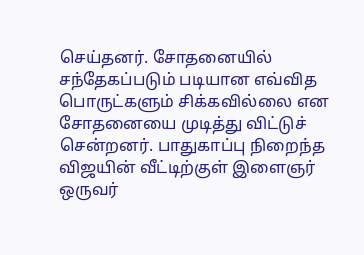செய்தனர். சோதனையில் சந்தேகப்படும் படியான எவ்வித பொருட்களும் சிக்கவில்லை என சோதனையை முடித்து விட்டுச் சென்றனர். பாதுகாப்பு நிறைந்த விஜயின் வீட்டிற்குள் இளைஞர் ஒருவர்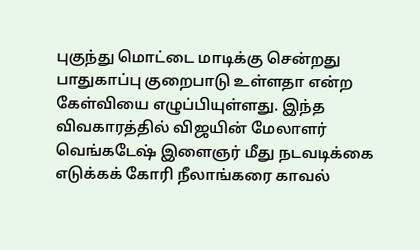புகுந்து மொட்டை மாடிக்கு சென்றது பாதுகாப்பு குறைபாடு உள்ளதா என்ற கேள்வியை எழுப்பியுள்ளது. இந்த விவகாரத்தில் விஜயின் மேலாளர் வெங்கடேஷ் இளைஞர் மீது நடவடிக்கை எடுக்கக் கோரி நீலாங்கரை காவல்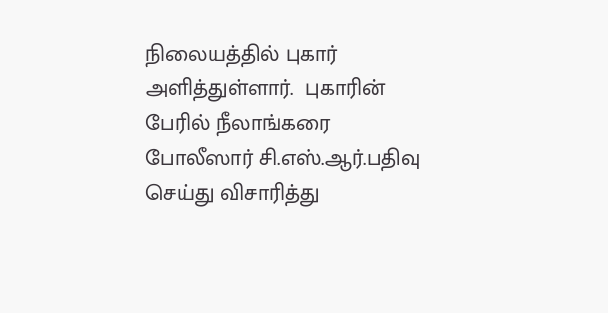நிலையத்தில் புகார் அளித்துள்ளார்.  புகாரின் பேரில் நீலாங்கரை போலீஸார் சி.எஸ்.ஆர்.பதிவு செய்து விசாரித்து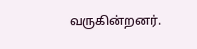வருகின்றனர்.